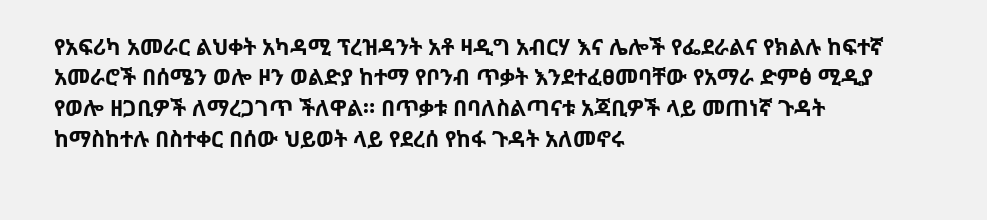የአፍሪካ አመራር ልህቀት አካዳሚ ፕረዝዳንት አቶ ዛዲግ አብርሃ እና ሌሎች የፌደራልና የክልሉ ከፍተኛ አመራሮች በሰሜን ወሎ ዞን ወልድያ ከተማ የቦንብ ጥቃት እንደተፈፀመባቸው የአማራ ድምፅ ሚዲያ የወሎ ዘጋቢዎች ለማረጋገጥ ችለዋል። በጥቃቱ በባለስልጣናቱ አጃቢዎች ላይ መጠነኛ ጉዳት ከማስከተሉ በስተቀር በሰው ህይወት ላይ የደረሰ የከፋ ጉዳት አለመኖሩ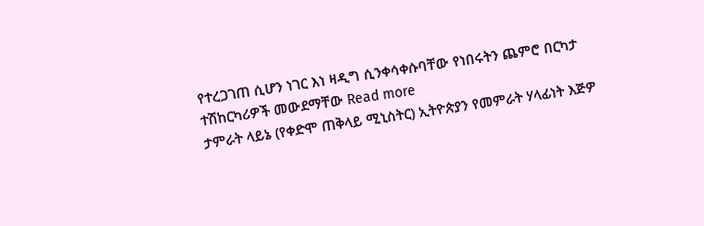የተረጋገጠ ሲሆን ነገር እነ ዛዲግ ሲንቀሳቀሱባቸው የነበሩትን ጨምሮ በርካታ ተሽከርካሪዎች መውደማቸው Read more
ታምራት ላይኔ (የቀድሞ ጠቅላይ ሚኒስትር) ኢትዮጵያን የመምራት ሃላፊነት እጅዎ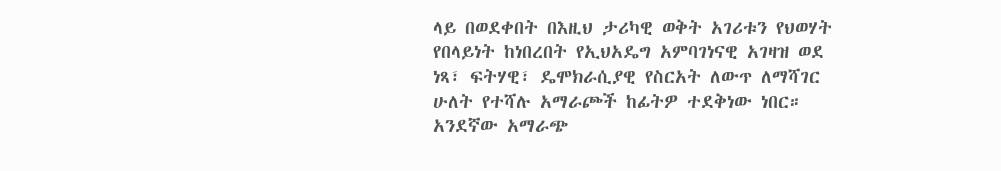ላይ በወደቀበት በእዚህ ታሪካዊ ወቅት አገሪቱን የህወሃት የበላይነት ከነበረበት የኢህአዴግ አምባገነናዊ አገዛዝ ወደ ነጻ፣ ፍትሃዊ፣ ዴሞክራሲያዊ የስርአት ለውጥ ለማሻገር ሁለት የተሻሉ አማራጮች ከፊትዎ ተደቅነው ነበር። አንደኛው አማራጭ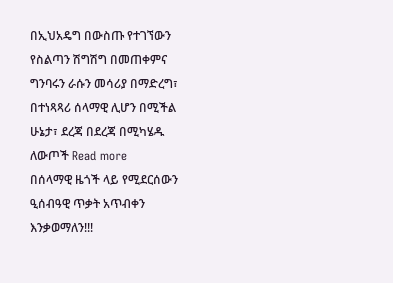በኢህአዴግ በውስጡ የተገኘውን የስልጣን ሽግሽግ በመጠቀምና ግንባሩን ራሱን መሳሪያ በማድረግ፣ በተነጻጻሪ ሰላማዊ ሊሆን በሚችል ሁኔታ፣ ደረጃ በደረጃ በሚካሄዱ ለውጦች Read more
በሰላማዊ ዜጎች ላይ የሚደርሰውን ዒሰብዓዊ ጥቃት አጥብቀን እንቃወማለን!!!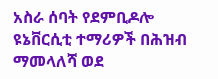አስራ ሰባት የደምቢዶሎ ዩኔቨርሲቲ ተማሪዎች በሕዝብ ማመላለሻ ወደ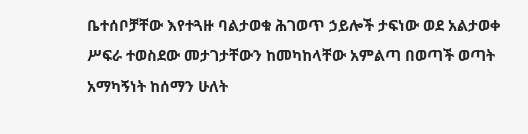ቤተሰቦቻቸው እየተጓዙ ባልታወቁ ሕገወጥ ኃይሎች ታፍነው ወደ አልታወቀ ሥፍራ ተወስደው መታገታቸውን ከመካከላቸው አምልጣ በወጣች ወጣት አማካኝነት ከሰማን ሁለት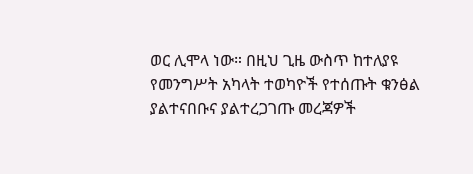ወር ሊሞላ ነው። በዚህ ጊዜ ውስጥ ከተለያዩ የመንግሥት አካላት ተወካዮች የተሰጡት ቁንፅል ያልተናበቡና ያልተረጋገጡ መረጃዎች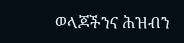ወላጆችንና ሕዝብን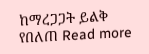ከማረጋጋት ይልቅ የበለጠ Read more